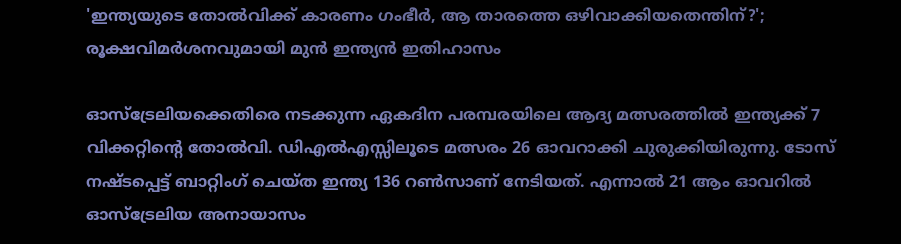'ഇന്ത്യയുടെ തോൽവിക്ക് കാരണം ഗംഭീർ, ആ താരത്തെ ഒഴിവാക്കിയതെന്തിന്?'; രൂക്ഷവിമർശനവുമായി മുൻ ഇന്ത്യൻ ഇതിഹാസം

ഓസ്‌ട്രേലിയക്കെതിരെ നടക്കുന്ന ഏകദിന പരമ്പരയിലെ ആദ്യ മത്സരത്തിൽ ഇന്ത്യക്ക് 7 വിക്കറ്റിന്റെ തോൽവി. ഡിഎൽഎസ്സിലൂടെ മത്സരം 26 ഓവറാക്കി ചുരുക്കിയിരുന്നു. ടോസ് നഷ്ടപ്പെട്ട് ബാറ്റിംഗ് ചെയ്ത ഇന്ത്യ 136 റൺസാണ് നേടിയത്. എന്നാൽ 21 ആം ഓവറിൽ ഓസ്‌ട്രേലിയ അനായാസം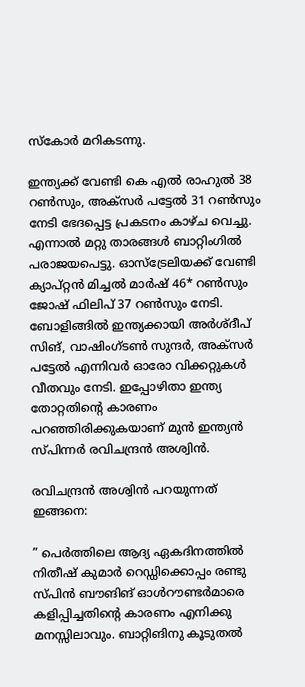സ്കോർ മറികടന്നു.

ഇന്ത്യക്ക് വേണ്ടി കെ എൽ രാഹുൽ 38 റൺസും, അക്‌സർ പട്ടേൽ 31 റൺസും നേടി ഭേദപ്പെട്ട പ്രകടനം കാഴ്ച വെച്ചു. എന്നാൽ മറ്റു താരങ്ങൾ ബാറ്റിംഗിൽ പരാജയപെട്ടു. ഓസ്‌ട്രേലിയക്ക് വേണ്ടി ക്യാപ്റ്റൻ മിച്ചൽ മാർഷ് 46* റൺസും ജോഷ് ഫിലിപ് 37 റൺസും നേടി. ബോളിങ്ങിൽ ഇന്ത്യക്കായി അർശ്ദീപ് സിങ്, വാഷിംഗ്‌ടൺ സുന്ദർ, അക്‌സർ പട്ടേൽ എന്നിവർ ഓരോ വിക്കറ്റുകൾ വീതവും നേടി. ഇപ്പോഴിതാ ഇന്ത്യ തോറ്റതിന്റെ കാരണം പറഞ്ഞിരിക്കുകയാണ് മുൻ ഇന്ത്യൻ സ്പിന്നർ രവിചന്ദ്രൻ അശ്വിൻ.

രവിചന്ദ്രൻ അശ്വിൻ പറയുന്നത് ഇങ്ങനെ:

” പെര്‍ത്തിലെ ആദ്യ ഏകദിനത്തില്‍ നിതീഷ് കുമാര്‍ റെഡ്ഡിക്കൊപ്പം രണ്ടു സ്പിന്‍ ബൗങിങ് ഓള്‍റൗണ്ടര്‍മാരെ കളിപ്പിച്ചതിന്റെ കാരണം എനിക്കു മനസ്സിലാവും. ബാറ്റിങിനു കൂടുതല്‍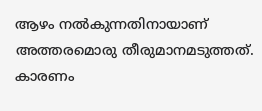ആഴം നല്‍കുന്നതിനായാണ് അത്തരമൊരു തീരുമാനമടുത്തത്. കാരണം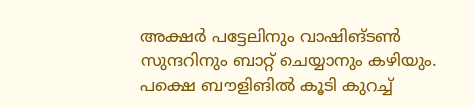അക്ഷര്‍ പട്ടേലിനും വാഷിങ്ടണ്‍ സുന്ദറിനും ബാറ്റ് ചെയ്യാനും കഴിയും. പക്ഷെ ബൗളിങില്‍ കൂടി കുറച്ച്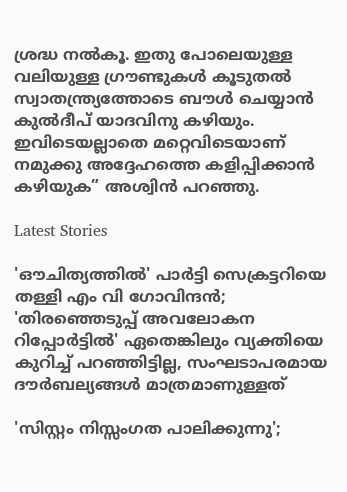ശ്രദ്ധ നല്‍കൂ. ഇതു പോലെയുള്ള വലിയുള്ള ഗ്രൗണ്ടുകള്‍ കൂടുതല്‍ സ്വാതന്ത്ര്യത്തോടെ ബൗള്‍ ചെയ്യാന്‍ കുല്‍ദീപ് യാദവിനു കഴിയും. ഇവിടെയല്ലാതെ മറ്റെവിടെയാണ് നമുക്കു അദ്ദേഹത്തെ കളിപ്പിക്കാന്‍ കഴിയുക” അശ്വിൻ പറഞ്ഞു.

Latest Stories

'ഔചിത്യത്തില്‍' പാര്‍ട്ടി സെക്രട്ടറിയെ തള്ളി എം വി ഗോവിന്ദന്‍; 'തിരഞ്ഞെടുപ്പ് അവലോകന റിപ്പോര്‍ട്ടില്‍' ഏതെങ്കിലും വ്യക്തിയെ കുറിച്ച് പറഞ്ഞിട്ടില്ല, സംഘടാപരമായ ദൗര്‍ബല്യങ്ങള്‍ മാത്രമാണുള്ളത്

'സിസ്റ്റം നിസ്സംഗത പാലിക്കുന്നു';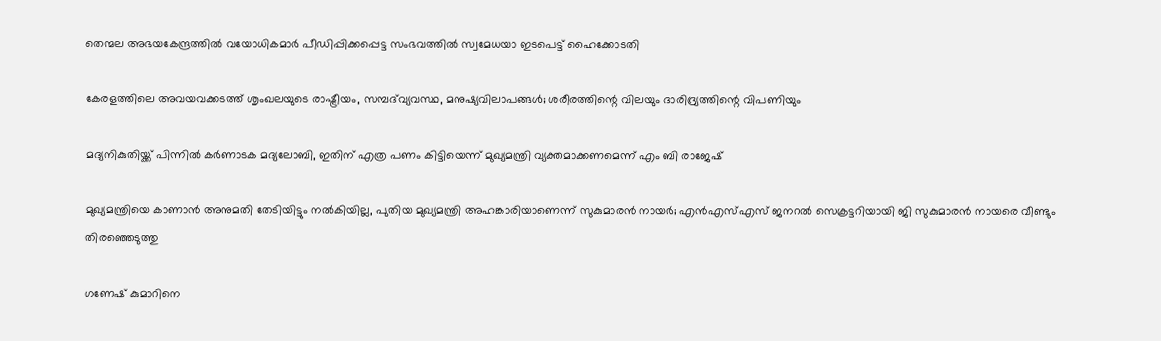തെന്മല അഭയകേന്ദ്രത്തില്‍ വയോധികമാര്‍ പീഡിപ്പിക്കപ്പെട്ട സംഭവത്തില്‍ സ്വമേധയാ ഇടപെട്ട് ഹൈക്കോടതി

കേരളത്തിലെ അവയവക്കടത്ത് ശൃംഖലയുടെ രാഷ്ട്രീയം, സമ്പദ്‌വ്യവസ്ഥ, മനുഷ്യവിലാപങ്ങൾ; ശരീരത്തിന്റെ വിലയും ദാരിദ്ര്യത്തിന്റെ വിപണിയും

മദ്യനികുതിയ്ക്ക് പിന്നില്‍ കര്‍ണാടക മദ്യലോബി, ഇതിന് എത്ര പണം കിട്ടിയെന്ന് മുഖ്യമന്ത്രി വ്യക്തമാക്കണമെന്ന് എം ബി രാജേഷ്

മുഖ്യമന്ത്രിയെ കാണാന്‍ അനുമതി തേടിയിട്ടും നല്‍കിയില്ല, പുതിയ മുഖ്യമന്ത്രി അഹങ്കാരിയാണെന്ന് സുകുമാരന്‍ നായര്‍; എന്‍എസ്എസ് ജനറല്‍ സെക്രട്ടറിയായി ജി സുകുമാരന്‍ നായരെ വീണ്ടും തിരഞ്ഞെടുത്തു

ഗണേഷ് കുമാറിനെ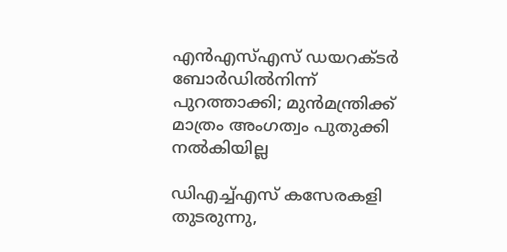എന്‍എസ്എസ് ഡയറക്ടര്‍ ബോര്‍ഡില്‍നിന്ന് പുറത്താക്കി; മുന്‍മന്ത്രിക്ക് മാത്രം അംഗത്വം പുതുക്കി നല്‍കിയില്ല

ഡിഎച്ച്എസ് കസേരകളി തുടരുന്നു,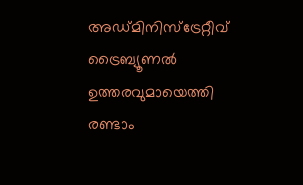അഡ്മിനിസ്‌ട്രേറ്റീവ് ട്രൈബ്യൂണല്‍ ഉത്തരവുമായെത്തി രണ്ടാം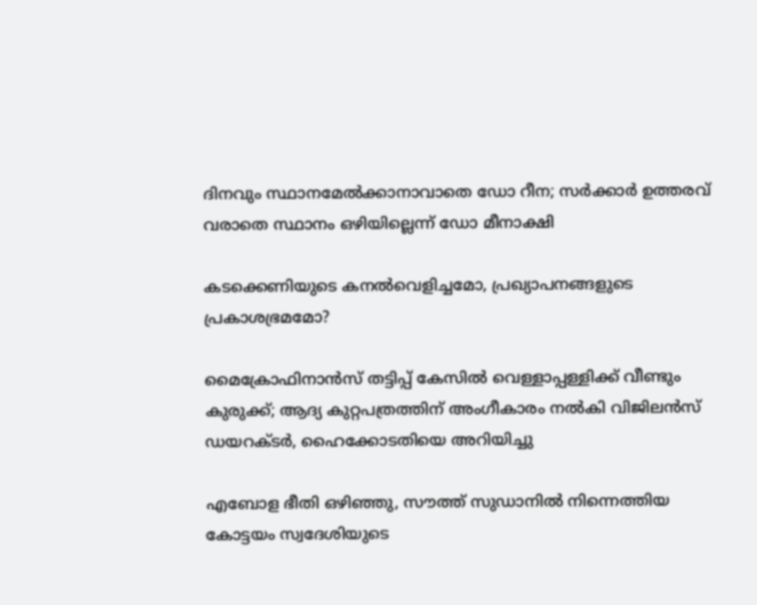ദിനവും സ്ഥാനമേല്‍ക്കാനാവാതെ ഡോ റീന; സര്‍ക്കാര്‍ ഉത്തരവ് വരാതെ സ്ഥാനം ഒഴിയില്ലെന്ന് ഡോ മീനാക്ഷി

കടക്കെണിയുടെ കനൽവെളിച്ചമോ, പ്രഖ്യാപനങ്ങളുടെ പ്രകാശഭ്രമമോ?

മൈക്രോഫിനാന്‍സ് തട്ടിപ്പ് കേസില്‍ വെള്ളാപ്പള്ളിക്ക് വീണ്ടും കുരുക്ക്; ആദ്യ കുറ്റപത്രത്തിന് അംഗീകാരം നല്‍കി വിജിലന്‍സ് ഡയറക്ടര്‍, ഹൈക്കോടതിയെ അറിയിച്ചു

എബോള ഭീതി ഒഴിഞ്ഞു, സൗത്ത് സുഡാനില്‍ നിന്നെത്തിയ കോട്ടയം സ്വദേശിയുടെ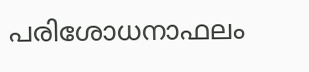പരിശോധനാഫലം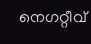നെഗറ്റീവ്